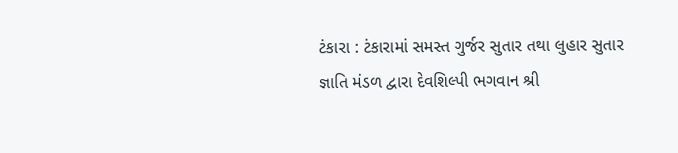ટંકારા : ટંકારામાં સમસ્ત ગુર્જર સુતાર તથા લુહાર સુતાર જ્ઞાતિ મંડળ દ્વારા દેવશિલ્પી ભગવાન શ્રી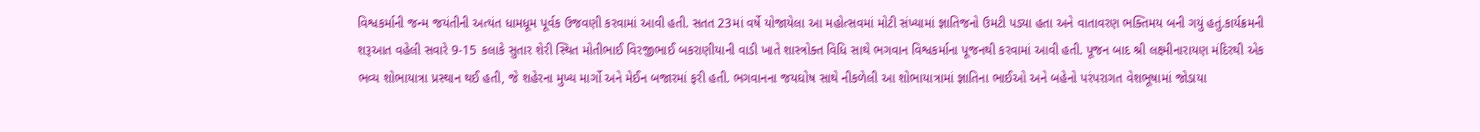વિશ્વકર્માની જન્મ જયંતીની અત્યંત ધામધૂમ પૂર્વક ઉજવણી કરવામાં આવી હતી. સતત 23માં વર્ષે યોજાયેલા આ મહોત્સવમાં મોટી સંખ્યામાં જ્ઞાતિજનો ઉમટી પડ્યા હતા અને વાતાવરણ ભક્તિમય બની ગયું હતું.કાર્યક્રમની શરૂઆત વહેલી સવારે 9-15 કલાકે સુતાર શેરી સ્થિત મોતીભાઈ વિરજીભાઈ બકરાણીયાની વાડી ખાતે શાસ્ત્રોક્ત વિધિ સાથે ભગવાન વિશ્વકર્માના પૂજનથી કરવામાં આવી હતી. પૂજન બાદ શ્રી લક્ષ્મીનારાયણ મંદિરથી એક ભવ્ય શોભાયાત્રા પ્રસ્થાન થઈ હતી, જે શહેરના મુખ્ય માર્ગો અને મેઈન બજારમાં ફરી હતી. ભગવાનના જયઘોષ સાથે નીકળેલી આ શોભાયાત્રામાં જ્ઞાતિના ભાઈઓ અને બહેનો પરંપરાગત વેશભૂષામાં જોડાયા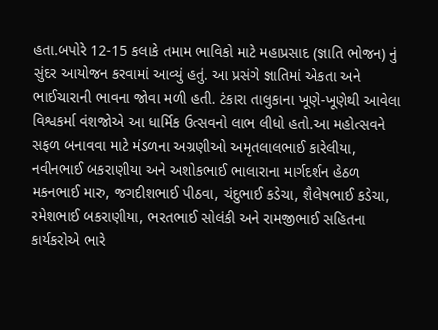હતા.બપોરે 12-15 કલાકે તમામ ભાવિકો માટે મહાપ્રસાદ (જ્ઞાતિ ભોજન) નું સુંદર આયોજન કરવામાં આવ્યું હતું. આ પ્રસંગે જ્ઞાતિમાં એકતા અને ભાઈચારાની ભાવના જોવા મળી હતી. ટંકારા તાલુકાના ખૂણે-ખૂણેથી આવેલા વિશ્વકર્મા વંશજોએ આ ધાર્મિક ઉત્સવનો લાભ લીધો હતો.આ મહોત્સવને સફળ બનાવવા માટે મંડળના અગ્રણીઓ અમૃતલાલભાઈ કારેલીયા, નવીનભાઈ બકરાણીયા અને અશોકભાઈ ભાલારાના માર્ગદર્શન હેઠળ મકનભાઈ મારુ, જગદીશભાઈ પીઠવા, ચંદુભાઈ કડેચા, શૈલેષભાઈ કડેચા, રમેશભાઈ બકરાણીયા, ભરતભાઈ સોલંકી અને રામજીભાઈ સહિતના કાર્યકરોએ ભારે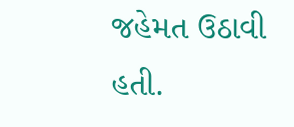જહેમત ઉઠાવી હતી.